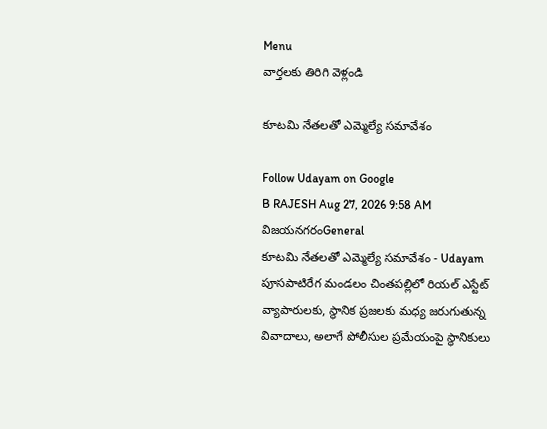Menu
వార్తలకు తిరిగి వెళ్లండి

కూటమి నేతలతో ఎమ్మెల్యే సమావేశం

Follow Udayam on Google
B RAJESH Aug 27, 2026 9:58 AM విజయనగరంGeneral
కూటమి నేతలతో ఎమ్మెల్యే సమావేశం - Udayam
పూసపాటిరేగ మండలం చింతపల్లిలో రియల్ ఎస్టేట్ వ్యాపారులకు, స్థానిక ప్రజలకు మధ్య జరుగుతున్న వివాదాలు, అలాగే పోలీసుల ప్రమేయంపై స్థానికులు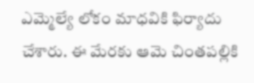ఎమ్మెల్యే లోకం మాధవికి ఫిర్యాదు చేశారు. ఈ మేరకు ఆమె చింతపల్లికి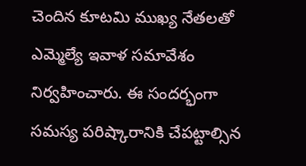చెందిన కూటమి ముఖ్య నేతలతో ఎమ్మెల్యే ఇవాళ సమావేశం నిర్వహించారు. ఈ సందర్భంగా సమస్య పరిష్కారానికి చేపట్టాల్సిన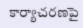కార్యాచరణపై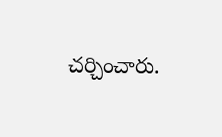చర్చించారు.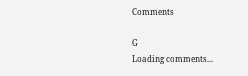Comments

G
Loading comments...